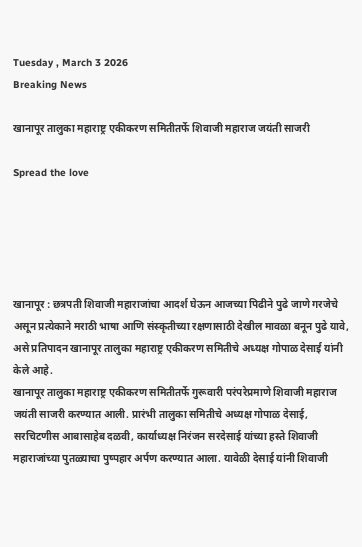Tuesday , March 3 2026
Breaking News

खानापूर तालुका महाराष्ट्र एकीकरण समितीतर्फे शिवाजी महाराज जयंती साजरी

Spread the love





खानापूर : छत्रपती शिवाजी महाराजांचा आदर्श घेऊन आजच्या पिढीने पुढे जाणे गरजेचे असून प्रत्येकाने मराठी भाषा आणि संस्कृतीच्या रक्षणासाठी देखील मावळा बनून पुढे यावे, असे प्रतिपादन खानापूर तालुका महाराष्ट्र एकीकरण समितीचे अध्यक्ष गोपाळ देसाई यांनी केले आहे.
खानापूर तालुका महाराष्ट्र एकीकरण समितीतर्फे गुरूवारी परंपरेप्रमाणे शिवाजी महाराज जयंती साजरी करण्यात आली. प्रारंभी तालुका समितीचे अध्यक्ष गोपाळ देसाई, सरचिटणीस आबासाहेब दळवी, कार्याध्यक्ष निरंजन सरदेसाई यांच्या हस्ते शिवाजी महाराजांच्या पुतळ्याचा पुष्पहार अर्पण करण्यात आला. यावेळी देसाई यांनी शिवाजी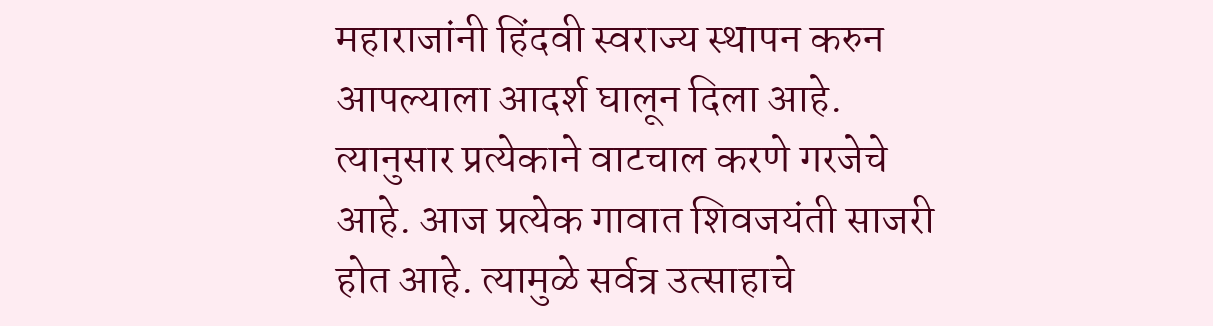महाराजांनी हिंदवी स्वराज्य स्थापन करुन आपल्याला आदर्श घालून दिला आहे. त्यानुसार प्रत्येकाने वाटचाल करणे गरजेचे आहे. आज प्रत्येक गावात शिवजयंती साजरी होत आहे. त्यामुळे सर्वत्र उत्साहाचे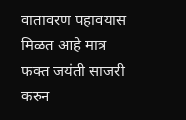वातावरण पहावयास मिळत आहे मात्र फक्त जयंती साजरी करुन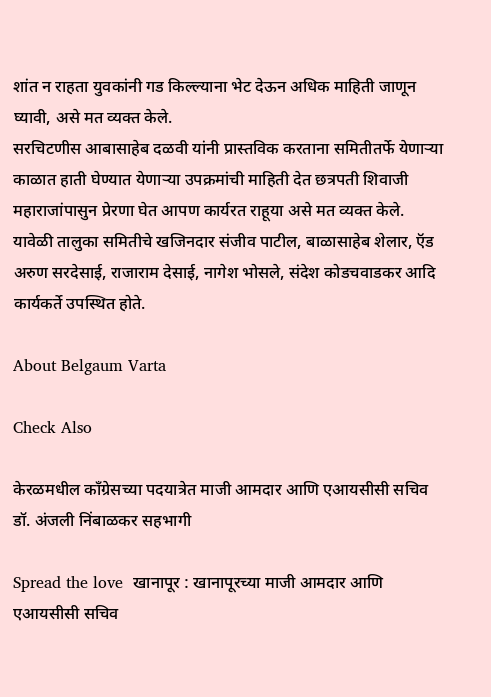शांत न राहता युवकांनी गड किल्ल्याना भेट देऊन अधिक माहिती जाणून घ्यावी, असे मत व्यक्त केले.
सरचिटणीस आबासाहेब दळवी यांनी प्रास्तविक करताना समितीतर्फे येणाऱ्या काळात हाती घेण्यात येणाऱ्या उपक्रमांची माहिती देत छत्रपती शिवाजी महाराजांपासुन प्रेरणा घेत आपण कार्यरत राहूया असे मत व्यक्त केले.
यावेळी तालुका समितीचे खजिनदार संजीव पाटील, बाळासाहेब शेलार, ऍड अरुण सरदेसाई, राजाराम देसाई, नागेश भोसले, संदेश कोडचवाडकर आदि कार्यकर्ते उपस्थित होते.

About Belgaum Varta

Check Also

केरळमधील काँग्रेसच्या पदयात्रेत माजी आमदार आणि एआयसीसी सचिव डॉ. अंजली निंबाळकर सहभागी

Spread the love  खानापूर : खानापूरच्या माजी आमदार आणि एआयसीसी सचिव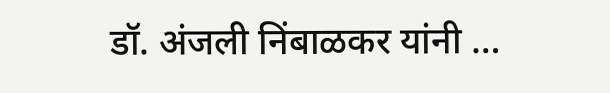डॉ. अंजली निंबाळकर यांनी …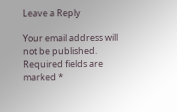Leave a Reply

Your email address will not be published. Required fields are marked *